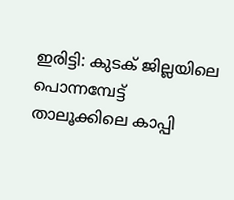ഇരിട്ടി: കുടക് ജില്ലയിലെ പൊന്നമ്പേട്ട് താലൂക്കിലെ കാപ്പി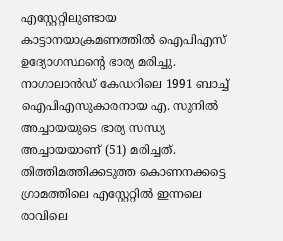എസ്റ്റേറ്റിലുണ്ടായ കാട്ടാനയാക്രമണത്തിൽ ഐപിഎസ് ഉദ്യോഗസ്ഥന്റെ ഭാര്യ മരിച്ചു.
നാഗാലാൻഡ് കേഡറിലെ 1991 ബാച്ച് ഐപിഎസുകാരനായ എ. സുനിൽ അച്ചായയുടെ ഭാര്യ സന്ധ്യ അച്ചായയാണ് (51) മരിച്ചത്. തിത്തിമത്തിക്കടുത്ത കൊണനക്കട്ടെ ഗ്രാമത്തിലെ എസ്റ്റേറ്റിൽ ഇന്നലെ രാവിലെ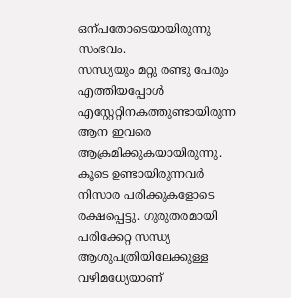ഒന്പതോടെയായിരുന്നു സംഭവം.
സന്ധ്യയും മറ്റു രണ്ടു പേരും എത്തിയപ്പോൾ എസ്റ്റേറ്റിനകത്തുണ്ടായിരുന്ന ആന ഇവരെ ആക്രമിക്കുകയായിരുന്നു. കൂടെ ഉണ്ടായിരുന്നവർ നിസാര പരിക്കുകളോടെ രക്ഷപ്പെട്ടു. ഗുരുതരമായി പരിക്കേറ്റ സന്ധ്യ ആശുപത്രിയിലേക്കുള്ള വഴിമധ്യേയാണ്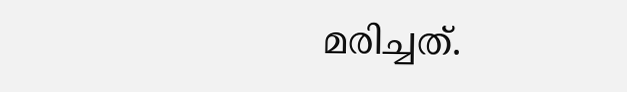മരിച്ചത്.